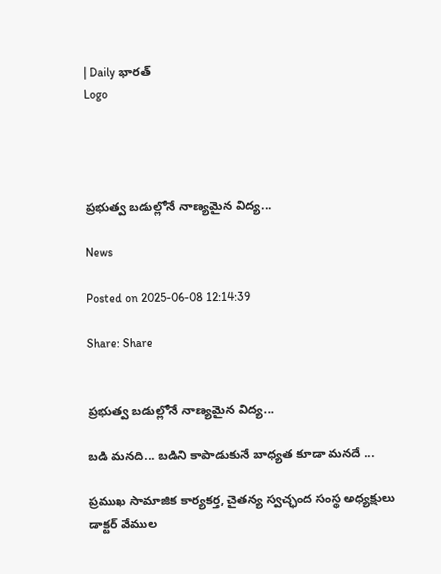| Daily భారత్
Logo




ప్రభుత్వ బడుల్లోనే నాణ్యమైన విద్య...

News

Posted on 2025-06-08 12:14:39

Share: Share


ప్రభుత్వ బడుల్లోనే నాణ్యమైన విద్య...

బడి మనది... బడిని కాపాడుకునే బాధ్యత కూడా మనదే ...

ప్రముఖ సామాజిక కార్యకర్త, చైతన్య స్వచ్ఛంద సంస్థ అధ్యక్షులు డాక్టర్ వేముల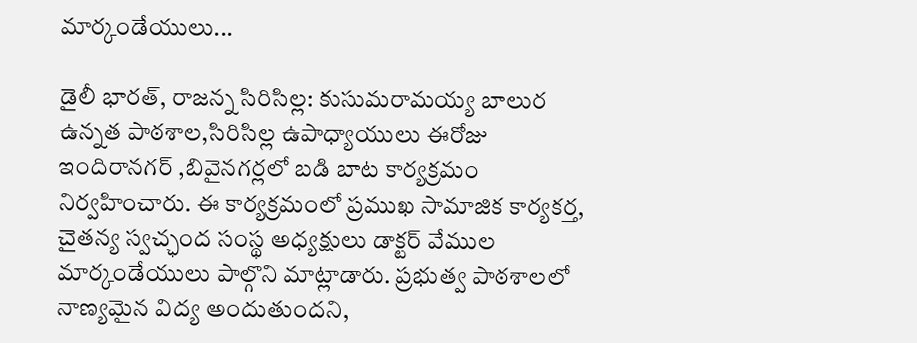మార్కండేయులు...

డైలీ భారత్, రాజన్న సిరిసిల్ల: కుసుమరామయ్య బాలుర ఉన్నత పాఠశాల,సిరిసిల్ల ఉపాధ్యాయులు ఈరోజు ఇందిరానగర్ ,బివైనగర్లలో బడి బాట కార్యక్రమం నిర్వహించారు. ఈ కార్యక్రమంలో ప్రముఖ సామాజిక కార్యకర్త, చైతన్య స్వచ్ఛంద సంస్థ అధ్యక్షులు డాక్టర్ వేముల మార్కండేయులు పాల్గొని మాట్లాడారు. ప్రభుత్వ పాఠశాలలో  నాణ్యమైన విద్య అందుతుందని,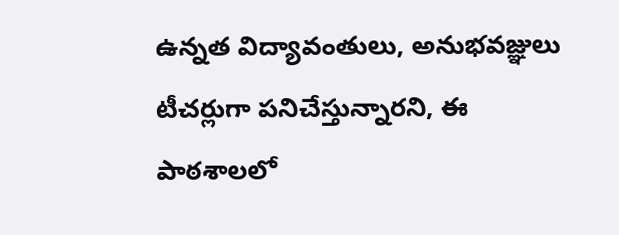ఉన్నత విద్యావంతులు, అనుభవజ్ఞులు టీచర్లుగా పనిచేస్తున్నారని, ఈ పాఠశాలలో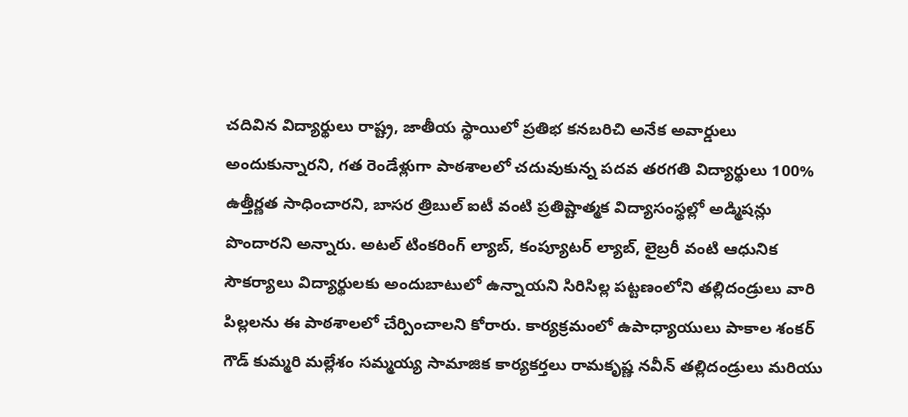చదివిన విద్యార్థులు రాష్ట్ర, జాతీయ స్థాయిలో ప్రతిభ కనబరిచి అనేక అవార్డులు అందుకున్నారని, గత రెండేళ్లుగా పాఠశాలలో చదువుకున్న పదవ తరగతి విద్యార్థులు 100% ఉత్తీర్ణత సాధించారని, బాసర త్రిబుల్ ఐటీ వంటి ప్రతిష్టాత్మక విద్యాసంస్థల్లో అడ్మిషన్లు పొందారని అన్నారు. అటల్ టింకరింగ్ ల్యాబ్, కంప్యూటర్ ల్యాబ్, లైబ్రరీ వంటి ఆధునిక సౌకర్యాలు విద్యార్థులకు అందుబాటులో ఉన్నాయని సిరిసిల్ల పట్టణంలోని తల్లిదండ్రులు వారి పిల్లలను ఈ పాఠశాలలో చేర్పించాలని కోరారు. కార్యక్రమంలో ఉపాధ్యాయులు పాకాల శంకర్ గౌడ్ కుమ్మరి మల్లేశం సమ్మయ్య సామాజిక కార్యకర్తలు రామకృష్ణ నవీన్ తల్లిదండ్రులు మరియు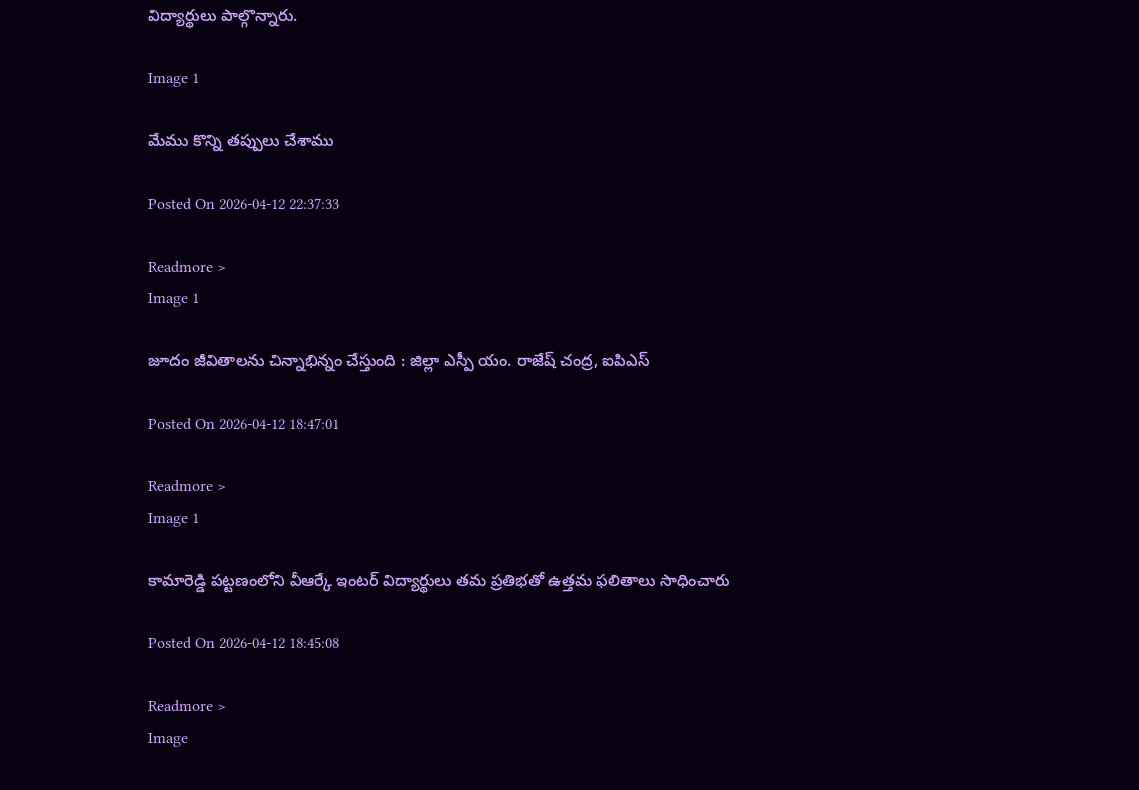విద్యార్థులు పాల్గొన్నారు.

Image 1

మేము కొన్ని తప్పులు చేశాము

Posted On 2026-04-12 22:37:33

Readmore >
Image 1

జూదం జీవితాలను చిన్నాభిన్నం చేస్తుంది : జిల్లా ఎస్పీ యం. రాజేష్ చంద్ర, ఐపిఎస్

Posted On 2026-04-12 18:47:01

Readmore >
Image 1

కామారెడ్డి పట్టణంలోని వీఆర్కే ఇంటర్ విద్యార్థులు తమ ప్రతిభతో ఉత్తమ ఫలితాలు సాధించారు

Posted On 2026-04-12 18:45:08

Readmore >
Image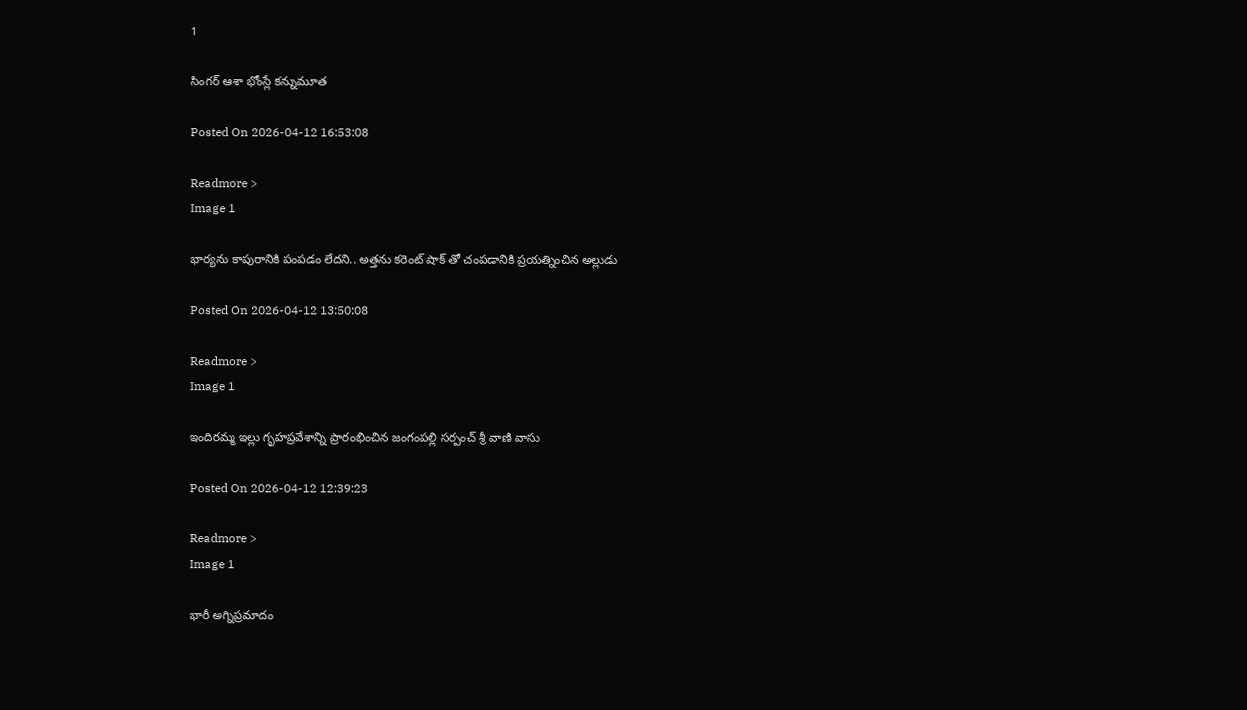1

సింగర్ ఆశా భోంస్లే కన్నుమూత

Posted On 2026-04-12 16:53:08

Readmore >
Image 1

భార్యను కాపురానికి పంపడం లేదని.. అత్తను కరెంట్ షాక్ తో చంపడానికి ప్రయత్నించిన అల్లుడు

Posted On 2026-04-12 13:50:08

Readmore >
Image 1

ఇందిరమ్మ ఇల్లు గృహప్రవేశాన్ని ప్రారంభించిన జంగంపల్లి సర్పంచ్ శ్రీ వాణి వాసు

Posted On 2026-04-12 12:39:23

Readmore >
Image 1

భారీ అగ్నిప్రమాదం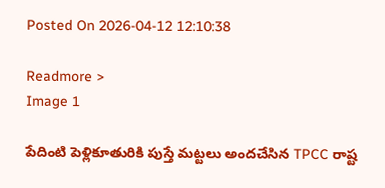Posted On 2026-04-12 12:10:38

Readmore >
Image 1

పేదింటి పెళ్లికూతురికి పుస్తే మట్టలు అందచేసిన TPCC రాష్ట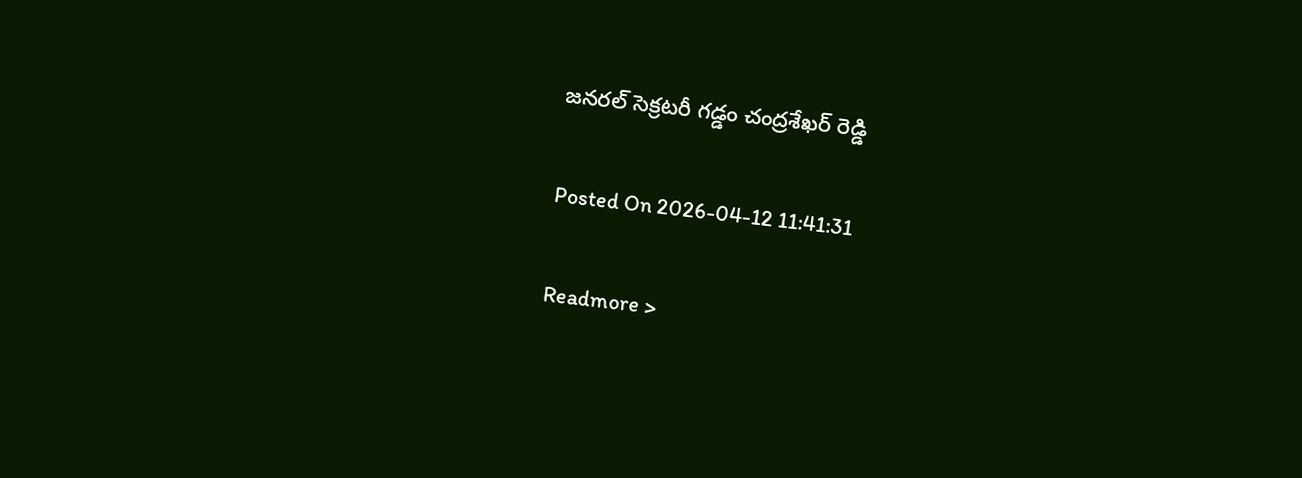జనరల్ సెక్రటరీ గడ్డం చంద్రశేఖర్ రెడ్డి

Posted On 2026-04-12 11:41:31

Readmore >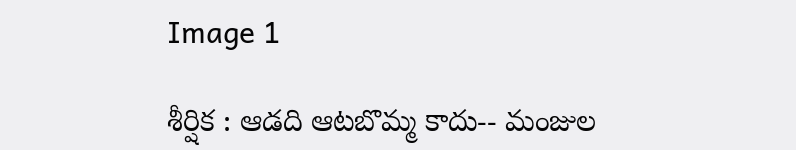Image 1

శీర్షిక : ఆడది ఆటబొమ్మ కాదు-- మంజుల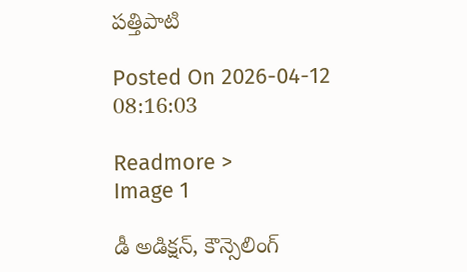పత్తిపాటి

Posted On 2026-04-12 08:16:03

Readmore >
Image 1

డీ అడిక్షన్, కౌన్సెలింగ్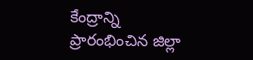కేంద్రాన్ని ప్రారంభించిన జిల్లా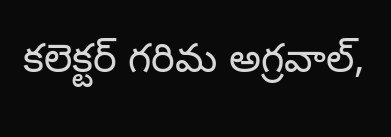కలెక్టర్ గరిమ అగ్రవాల్,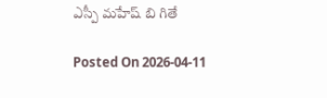ఎస్పీ మహేష్ బి గితే

Posted On 2026-04-11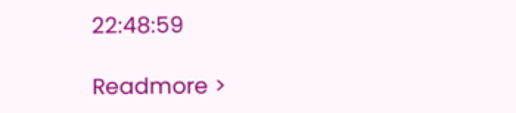22:48:59

Readmore >